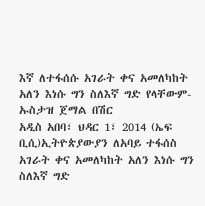እኛ ለተፋሰሱ አገራት ቀና አመለካከት አለን እነሱ ግን ስለእኛ ግድ የላቸውም-ኡስታዝ ጀማል በሽር
አዲስ አበባ፣ ህዳር 1፣ 2014 (ኤፍ ቢሲ)ኢትዮጵያውያን ለአባይ ተፋሰስ አገራት ቀና አመለካከት አለን እነሱ ግን ስለእኛ ግድ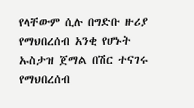የላቸውም ሲሉ በግድቡ ዙሪያ የማህበረሰብ አንቂ የሆኑት ኡስታዝ ጀማል በሽር ተናገሩ
የማህበረሰብ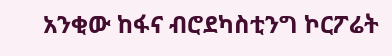አንቂው ከፋና ብሮደካስቲንግ ኮርፖሬት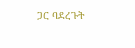ጋር ባደረጉት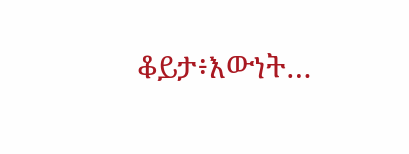ቆይታ፥እውነት…